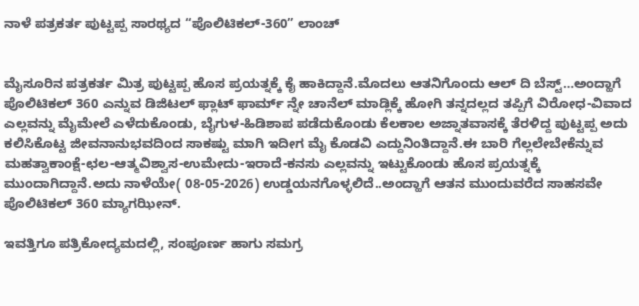ನಾಳೆ ಪತ್ರಕರ್ತ ಪುಟ್ಟಪ್ಪ ಸಾರಥ್ಯದ “ಪೊಲಿಟಿಕಲ್-360” ಲಾಂಚ್


ಮೈಸೂರಿನ ಪತ್ರಕರ್ತ ಮಿತ್ರ ಪುಟ್ಟಪ್ಪ ಹೊಸ ಪ್ರಯತ್ನಕ್ಕೆ ಕೈ ಹಾಕಿದ್ದಾನೆ.ಮೊದಲು ಆತನಿಗೊಂದು ಆಲ್ ದಿ ಬೆಸ್ಟ್…ಅಂದ್ಹಾಗೆ ಪೊಲಿಟಿಕಲ್ 360 ಎನ್ನುವ ಡಿಜಿಟಲ್ ಫ್ಲಾಟ್ ಫಾರ್ಮ್ ನ್ನೇ ಚಾನೆಲ್ ಮಾಡ್ಲಿಕ್ಕೆ ಹೋಗಿ ತನ್ನದಲ್ಲದ ತಪ್ಪಿಗೆ ವಿರೋಧ-ವಿವಾದ ಎಲ್ಲವನ್ನು ಮೈಮೇಲೆ ಎಳೆದುಕೊಂಡು, ಬೈಗುಳ-ಹಿಡಿಶಾಪ ಪಡೆದುಕೊಂಡು ಕೆಲಕಾಲ ಅಜ್ನಾತವಾಸಕ್ಕೆ ತೆರಳಿದ್ದ ಪುಟ್ಟಪ್ಪ ಅದು ಕಲಿಸಿಕೊಟ್ಟ ಜೀವನಾನುಭವದಿಂದ ಸಾಕಷ್ಟು ಮಾಗಿ ಇದೀಗ ಮೈ ಕೊಡವಿ ಎದ್ದುನಿಂತಿದ್ದಾನೆ.ಈ ಬಾರಿ ಗೆಲ್ಲಲೇಬೇಕೆನ್ನುವ ಮಹತ್ವಾಕಾಂಕ್ಷೆ-ಛಲ-ಆತ್ಮವಿಶ್ವಾಸ-ಉಮೇದು-ಇರಾದೆ-ಕನಸು ಎಲ್ಲವನ್ನು ಇಟ್ಟುಕೊಂಡು ಹೊಸ ಪ್ರಯತ್ನಕ್ಕೆ ಮುಂದಾಗಿದ್ದಾನೆ.ಅದು ನಾಳೆಯೇ( 08-05-2026) ಉಡ್ಡಯನಗೊಳ್ಳಲಿದೆ..ಅಂದ್ಹಾಗೆ ಆತನ ಮುಂದುವರೆದ ಸಾಹಸವೇ ಪೊಲಿಟಿಕಲ್ 360 ಮ್ಯಾಗಝೀನ್.

ಇವತ್ತಿಗೂ ಪತ್ರಿಕೋದ್ಯಮದಲ್ಲಿ, ಸಂಪೂರ್ಣ ಹಾಗು ಸಮಗ್ರ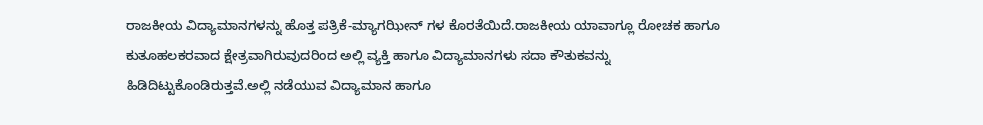ರಾಜಕೀಯ ವಿದ್ಯಾಮಾನಗಳನ್ನು ಹೊತ್ತ ಪತ್ರಿಕೆ-ಮ್ಯಾಗಝೀನ್ ಗಳ ಕೊರತೆಯಿದೆ.ರಾಜಕೀಯ ಯಾವಾಗ್ಲೂ ರೋಚಕ ಹಾಗೂ ಕುತೂಹಲಕರವಾದ ಕ್ಷೇತ್ರವಾಗಿರುವುದರಿಂದ ಅಲ್ಲಿ ವ್ಯಕ್ತಿ ಹಾಗೂ ವಿದ್ಯಾಮಾನಗಳು ಸದಾ ಕೌತುಕವನ್ನು ಹಿಡಿದಿಟ್ಟುಕೊಂಡಿರುತ್ತವೆ.ಅಲ್ಲಿ ನಡೆಯುವ ವಿದ್ಯಾಮಾನ ಹಾಗೂ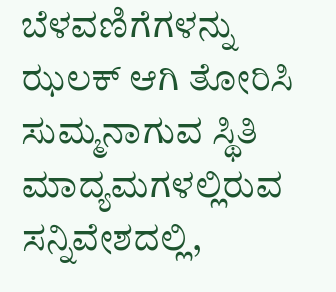ಬೆಳವಣಿಗೆಗಳನ್ನು ಝಲಕ್ ಆಗಿ ತೋರಿಸಿ ಸುಮ್ಮನಾಗುವ ಸ್ಥಿತಿ ಮಾದ್ಯಮಗಳಲ್ಲಿರುವ ಸನ್ನಿವೇಶದಲ್ಲಿ,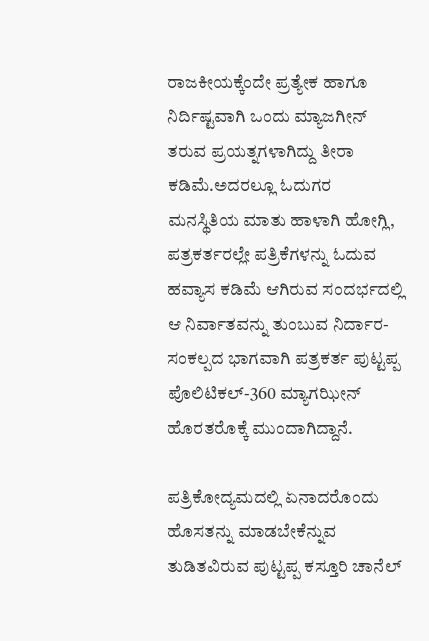ರಾಜಕೀಯಕ್ಕೆಂದೇ ಪ್ರತ್ಯೇಕ ಹಾಗೂ ನಿರ್ದಿಷ್ಟವಾಗಿ ಒಂದು ಮ್ಯಾಜಗೀನ್ ತರುವ ಪ್ರಯತ್ನಗಳಾಗಿದ್ದು ತೀರಾ ಕಡಿಮೆ.ಅದರಲ್ಲೂ ಓದುಗರ ಮನಸ್ಥಿತಿಯ ಮಾತು ಹಾಳಾಗಿ ಹೋಗ್ಲಿ, ಪತ್ರಕರ್ತರಲ್ಲೇ ಪತ್ರಿಕೆಗಳನ್ನು ಓದುವ ಹವ್ಯಾಸ ಕಡಿಮೆ ಆಗಿರುವ ಸಂದರ್ಭದಲ್ಲಿ ಆ ನಿರ್ವಾತವನ್ನು ತುಂಬುವ ನಿರ್ದಾರ-ಸಂಕಲ್ಪದ ಭಾಗವಾಗಿ ಪತ್ರಕರ್ತ ಪುಟ್ಟಪ್ಪ ಪೊಲಿಟಿಕಲ್-360 ಮ್ಯಾಗಝೀನ್ ಹೊರತರೊಕ್ಕೆ ಮುಂದಾಗಿದ್ದಾನೆ.

ಪತ್ರಿಕೋದ್ಯಮದಲ್ಲಿ ಏನಾದರೊಂದು ಹೊಸತನ್ನು ಮಾಡಬೇಕೆನ್ನುವ ತುಡಿತವಿರುವ ಪುಟ್ಟಪ್ಪ ಕಸ್ತೂರಿ ಚಾನೆಲ್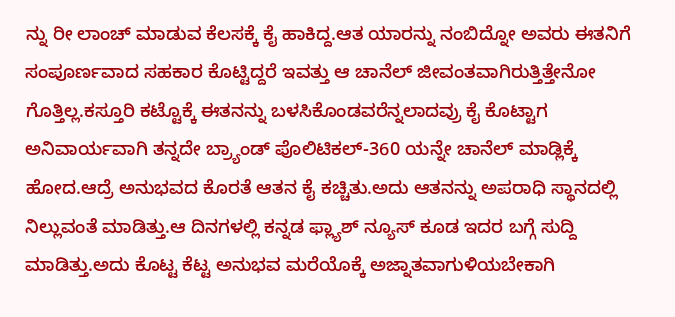ನ್ನು ರೀ ಲಾಂಚ್ ಮಾಡುವ ಕೆಲಸಕ್ಕೆ ಕೈ ಹಾಕಿದ್ದ.ಆತ ಯಾರನ್ನು ನಂಬಿದ್ನೋ ಅವರು ಈತನಿಗೆ ಸಂಪೂರ್ಣವಾದ ಸಹಕಾರ ಕೊಟ್ಟಿದ್ದರೆ ಇವತ್ತು ಆ ಚಾನೆಲ್ ಜೀವಂತವಾಗಿರುತ್ತಿತ್ತೇನೋ ಗೊತ್ತಿಲ್ಲ.ಕಸ್ತೂರಿ ಕಟ್ಟೊಕ್ಕೆ ಈತನನ್ನು ಬಳಸಿಕೊಂಡವರೆನ್ನಲಾದವ್ರು ಕೈ ಕೊಟ್ಟಾಗ ಅನಿವಾರ್ಯವಾಗಿ ತನ್ನದೇ ಬ್ರ್ಯಾಂಡ್ ಪೊಲಿಟಿಕಲ್-360 ಯನ್ನೇ ಚಾನೆಲ್ ಮಾಡ್ಲಿಕ್ಕೆ ಹೋದ.ಆದ್ರೆ ಅನುಭವದ ಕೊರತೆ ಆತನ ಕೈ ಕಚ್ಚಿತು.ಅದು ಆತನನ್ನು ಅಪರಾಧಿ ಸ್ಥಾನದಲ್ಲಿ ನಿಲ್ಲುವಂತೆ ಮಾಡಿತ್ತು.ಆ ದಿನಗಳಲ್ಲಿ ಕನ್ನಡ ಫ್ಲ್ಯಾಶ್ ನ್ಯೂಸ್ ಕೂಡ ಇದರ ಬಗ್ಗೆ ಸುದ್ದಿ ಮಾಡಿತ್ತು.ಅದು ಕೊಟ್ಟ ಕೆಟ್ಟ ಅನುಭವ ಮರೆಯೊಕ್ಕೆ ಅಜ್ನಾತವಾಗುಳಿಯಬೇಕಾಗಿ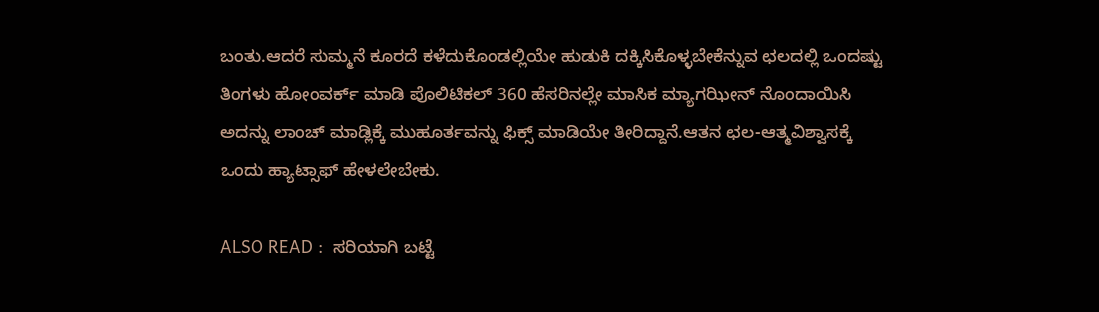ಬಂತು.ಆದರೆ ಸುಮ್ಮನೆ ಕೂರದೆ ಕಳೆದುಕೊಂಡಲ್ಲಿಯೇ ಹುಡುಕಿ ದಕ್ಕಿಸಿಕೊಳ್ಳಬೇಕೆನ್ನುವ ಛಲದಲ್ಲಿ ಒಂದಷ್ಟು ತಿಂಗಳು ಹೋಂವರ್ಕ್ ಮಾಡಿ ಪೊಲಿಟಿಕಲ್ 360 ಹೆಸರಿನಲ್ಲೇ ಮಾಸಿಕ ಮ್ಯಾಗಝೀನ್ ನೊಂದಾಯಿಸಿ ಅದನ್ನು ಲಾಂಚ್ ಮಾಡ್ಲಿಕ್ಕೆ ಮುಹೂರ್ತವನ್ನು ಫಿಕ್ಸ್ ಮಾಡಿಯೇ ತೀರಿದ್ದಾನೆ.ಆತನ ಛಲ-ಆತ್ಮವಿಶ್ವಾಸಕ್ಕೆ ಒಂದು ಹ್ಯಾಟ್ಸಾಫ್ ಹೇಳಲೇಬೇಕು.

ALSO READ :  ಸರಿಯಾಗಿ ಬಟ್ಟೆ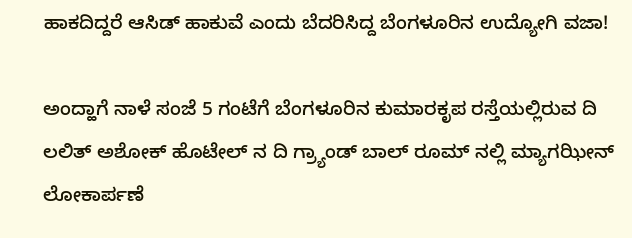ಹಾಕದಿದ್ದರೆ ಆಸಿಡ್ ಹಾಕುವೆ ಎಂದು ಬೆದರಿಸಿದ್ದ ಬೆಂಗಳೂರಿನ ಉದ್ಯೋಗಿ ವಜಾ!

ಅಂದ್ಹಾಗೆ ನಾಳೆ ಸಂಜೆ 5 ಗಂಟೆಗೆ ಬೆಂಗಳೂರಿನ ಕುಮಾರಕೃಪ ರಸ್ತೆಯಲ್ಲಿರುವ ದಿ ಲಲಿತ್ ಅಶೋಕ್ ಹೊಟೇಲ್ ನ ದಿ ಗ್ರ್ಯಾಂಡ್ ಬಾಲ್ ರೂಮ್ ನಲ್ಲಿ ಮ್ಯಾಗಝೀನ್ ಲೋಕಾರ್ಪಣೆ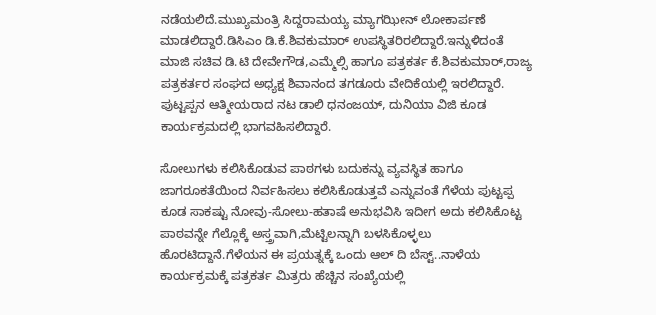ನಡೆಯಲಿದೆ.ಮುಖ್ಯಮಂತ್ರಿ ಸಿದ್ದರಾಮಯ್ಯ ಮ್ಯಾಗಝೀನ್ ಲೋಕಾರ್ಪಣೆ ಮಾಡಲಿದ್ದಾರೆ.ಡಿಸಿಎಂ ಡಿ.ಕೆ.ಶಿವಕುಮಾರ್ ಉಪಸ್ಥಿತರಿರಲಿದ್ದಾರೆ.ಇನ್ನುಳಿದಂತೆ ಮಾಜಿ ಸಚಿವ ಡಿ.ಟಿ ದೇವೇಗೌಡ,ಎಮ್ಮೆಲ್ಸಿ ಹಾಗೂ ಪತ್ರಕರ್ತ ಕೆ.ಶಿವಕುಮಾರ್,ರಾಜ್ಯ ಪತ್ರಕರ್ತರ ಸಂಘದ ಅಧ್ಯಕ್ಷ ಶಿವಾನಂದ ತಗಡೂರು ವೇದಿಕೆಯಲ್ಲಿ ಇರಲಿದ್ದಾರೆ. ಪುಟ್ಟಪ್ಪನ ಆತ್ಮೀಯರಾದ ನಟ ಡಾಲಿ ಧನಂಜಯ್, ದುನಿಯಾ ವಿಜಿ ಕೂಡ ಕಾರ್ಯಕ್ರಮದಲ್ಲಿ ಭಾಗವಹಿಸಲಿದ್ದಾರೆ.

ಸೋಲುಗಳು ಕಲಿಸಿಕೊಡುವ ಪಾಠಗಳು ಬದುಕನ್ನು ವ್ಯವಸ್ಥಿತ ಹಾಗೂ ಜಾಗರೂಕತೆಯಿಂದ ನಿರ್ವಹಿಸಲು ಕಲಿಸಿಕೊಡುತ್ತವೆ ಎನ್ನುವಂತೆ ಗೆಳೆಯ ಪುಟ್ಟಪ್ಪ ಕೂಡ ಸಾಕಷ್ಟು ನೋವು-ಸೋಲು-ಹತಾಷೆ ಅನುಭವಿಸಿ ಇದೀಗ ಅದು ಕಲಿಸಿಕೊಟ್ಟ ಪಾಠವನ್ನೇ ಗೆಲ್ಲೊಕ್ಕೆ ಅಸ್ತ್ರವಾಗಿ,ಮೆಟ್ಟಿಲನ್ನಾಗಿ ಬಳಸಿಕೊಳ್ಳಲು ಹೊರಟಿದ್ದಾನೆ.ಗೆಳೆಯನ ಈ ಪ್ರಯತ್ನಕ್ಕೆ ಒಂದು ಆಲ್ ದಿ ಬೆಸ್ಟ್..ನಾಳೆಯ ಕಾರ್ಯಕ್ರಮಕ್ಕೆ ಪತ್ರಕರ್ತ ಮಿತ್ರರು ಹೆಚ್ಚಿನ ಸಂಖ್ಯೆಯಲ್ಲಿ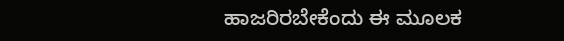ಹಾಜರಿರಬೇಕೆಂದು ಈ ಮೂಲಕ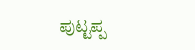ಪುಟ್ಟಪ್ಪ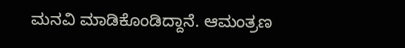ಮನವಿ ಮಾಡಿಕೊಂಡಿದ್ದಾನೆ. ಆಮಂತ್ರಣ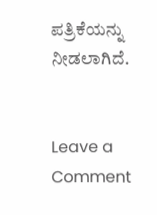ಪತ್ರಿಕೆಯನ್ನು ನೀಡಲಾಗಿದೆ.


Leave a Comment